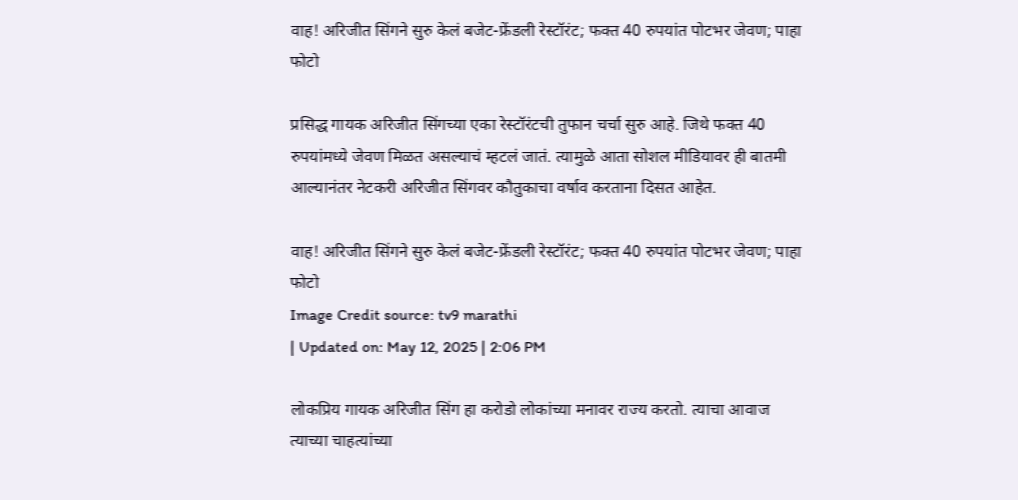वाह! अरिजीत सिंगने सुरु केलं बजेट-फ्रेंडली रेस्टॉरंट; फक्त 40 रुपयांत पोटभर जेवण; पाहा फोटो

प्रसिद्ध गायक अरिजीत सिंगच्या एका रेस्टॉरंटची तुफान चर्चा सुरु आहे. जिथे फक्त 40 रुपयांमध्ये जेवण मिळत असल्याचं म्हटलं जातं. त्यामुळे आता सोशल मीडियावर ही बातमी आल्यानंतर नेटकरी अरिजीत सिंगवर कौतुकाचा वर्षाव करताना दिसत आहेत.

वाह! अरिजीत सिंगने सुरु केलं बजेट-फ्रेंडली रेस्टॉरंट; फक्त 40 रुपयांत पोटभर जेवण; पाहा फोटो
Image Credit source: tv9 marathi
| Updated on: May 12, 2025 | 2:06 PM

लोकप्रिय गायक अरिजीत सिंग हा करोडो लोकांच्या मनावर राज्य करतो. त्याचा आवाज त्याच्या चाहत्यांच्या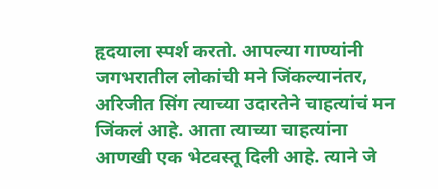हृदयाला स्पर्श करतो. आपल्या गाण्यांनी जगभरातील लोकांची मने जिंकल्यानंतर, अरिजीत सिंग त्याच्या उदारतेने चाहत्यांचं मन जिंकलं आहे. आता त्याच्या चाहत्यांना आणखी एक भेटवस्तू दिली आहे. त्याने जे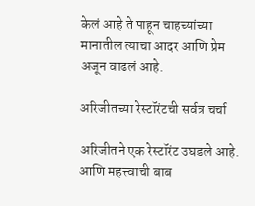केलं आहे ते पाहून चाहच्यांच्या मानातील त्याचा आदर आणि प्रेम अजून वाढलं आहे.

अरिजीतच्या रेस्टॉरंटची सर्वत्र चर्चा

अरिजीतने एक रेस्टॉरंट उघडले आहे. आणि महत्त्वाची बाब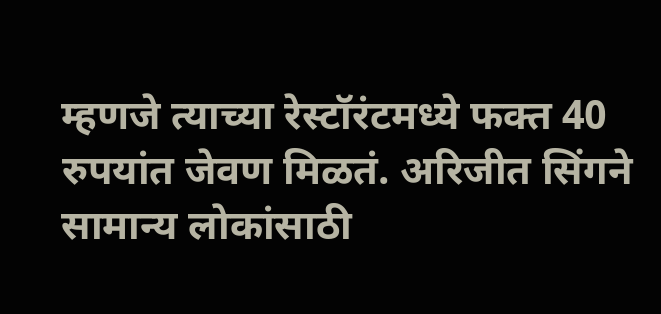म्हणजे त्याच्या रेस्टॉरंटमध्ये फक्त 40 रुपयांत जेवण मिळतं. अरिजीत सिंगने सामान्य लोकांसाठी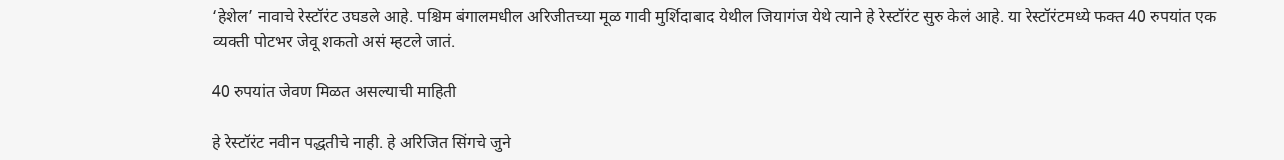‘हेशेल’ नावाचे रेस्टॉरंट उघडले आहे. पश्चिम बंगालमधील अरिजीतच्या मूळ गावी मुर्शिदाबाद येथील जियागंज येथे त्याने हे रेस्टॉरंट सुरु केलं आहे. या रेस्टॉरंटमध्ये फक्त 40 रुपयांत एक व्यक्ती पोटभर जेवू शकतो असं म्हटले जातं.

40 रुपयांत जेवण मिळत असल्याची माहिती

हे रेस्टॉरंट नवीन पद्धतीचे नाही. हे अरिजित सिंगचे जुने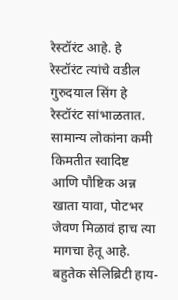रेस्टॉरंट आहे. हे रेस्टॉरंट त्यांचे वडील गुरुदयाल सिंग हे रेस्टॉरंट सांभाळतात. सामान्य लोकांना कमी किमतीत स्वादिष्ट आणि पौष्टिक अन्न खाता यावा, पोटभर जेवण मिळावं हाच त्या मागचा हेतू आहे. बहुतेक सेलिब्रिटी हाय-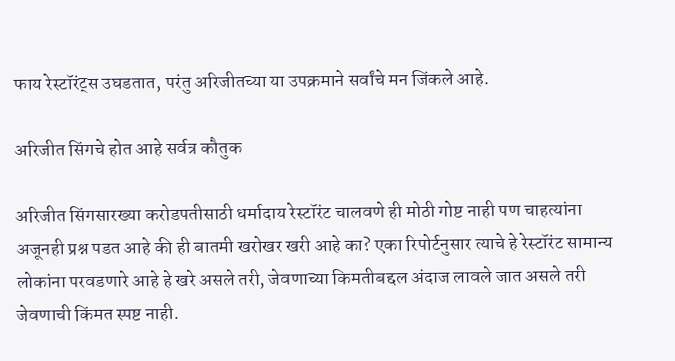फाय रेस्टॉरंट्स उघडतात, परंतु अरिजीतच्या या उपक्रमाने सर्वांचे मन जिंकले आहे.

अरिजीत सिंगचे होत आहे सर्वत्र कौतुक

अरिजीत सिंगसारख्या करोडपतीसाठी धर्मादाय रेस्टॉरंट चालवणे ही मोठी गोष्ट नाही पण चाहत्यांना अजूनही प्रश्न पडत आहे की ही बातमी खरोखर खरी आहे का? एका रिपोर्टनुसार त्याचे हे रेस्टॉरंट सामान्य लोकांना परवडणारे आहे हे खरे असले तरी, जेवणाच्या किमतीबद्दल अंदाज लावले जात असले तरी जेवणाची किंमत स्पष्ट नाही.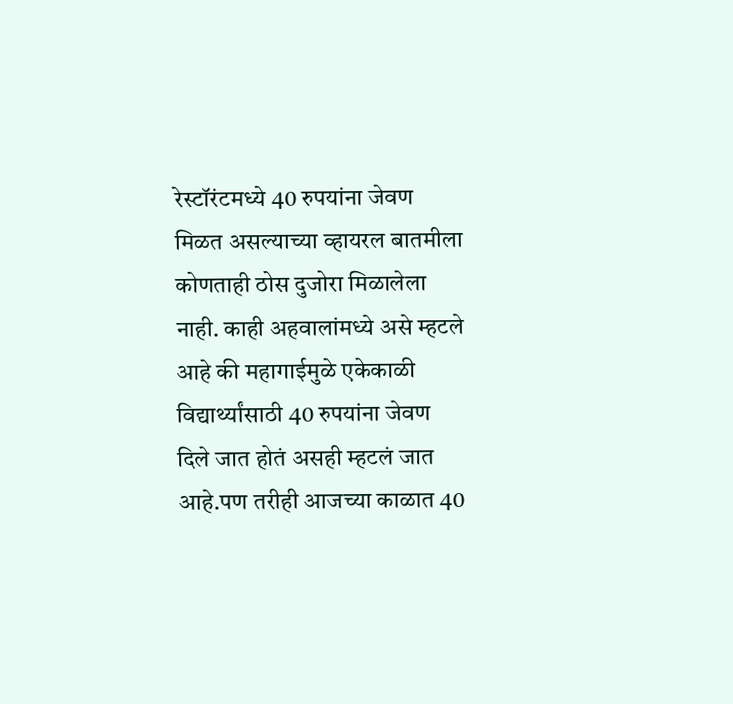रेस्टॉरंटमध्ये 40 रुपयांना जेवण मिळत असल्याच्या व्हायरल बातमीला कोणताही ठोस दुजोरा मिळालेला नाही. काही अहवालांमध्ये असे म्हटले आहे की महागाईमुळे एकेकाळी विद्यार्थ्यांसाठी 40 रुपयांना जेवण दिले जात होतं असही म्हटलं जात आहे.पण तरीही आजच्या काळात 40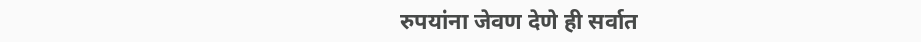रुपयांना जेवण देणे ही सर्वात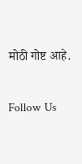मोठी गोष्ट आहे.

Follow Us